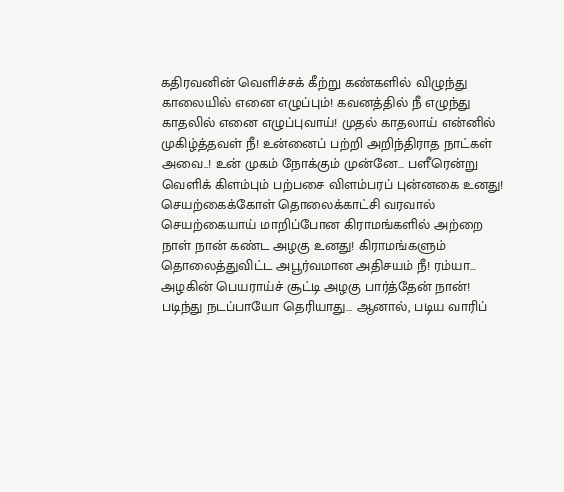கதிரவனின் வெளிச்சக் கீற்று கண்களில் விழுந்து காலையில் எனை எழுப்பும்! கவனத்தில் நீ எழுந்து காதலில் எனை எழுப்புவாய்! முதல் காதலாய் என்னில் முகிழ்த்தவள் நீ! உன்னைப் பற்றி அறிந்திராத நாட்கள் அவை..! உன் முகம் நோக்கும் முன்னே… பளீரென்று வெளிக் கிளம்பும் பற்பசை விளம்பரப் புன்னகை உனது! செயற்கைக்கோள் தொலைக்காட்சி வரவால் செயற்கையாய் மாறிப்போன கிராமங்களில் அற்றை நாள் நான் கண்ட அழகு உனது! கிராமங்களும் தொலைத்துவிட்ட அபூர்வமான அதிசயம் நீ! ரம்யா… அழகின் பெயராய்ச் சூட்டி அழகு பார்த்தேன் நான்! படிந்து நடப்பாயோ தெரியாது… ஆனால், படிய வாரிப்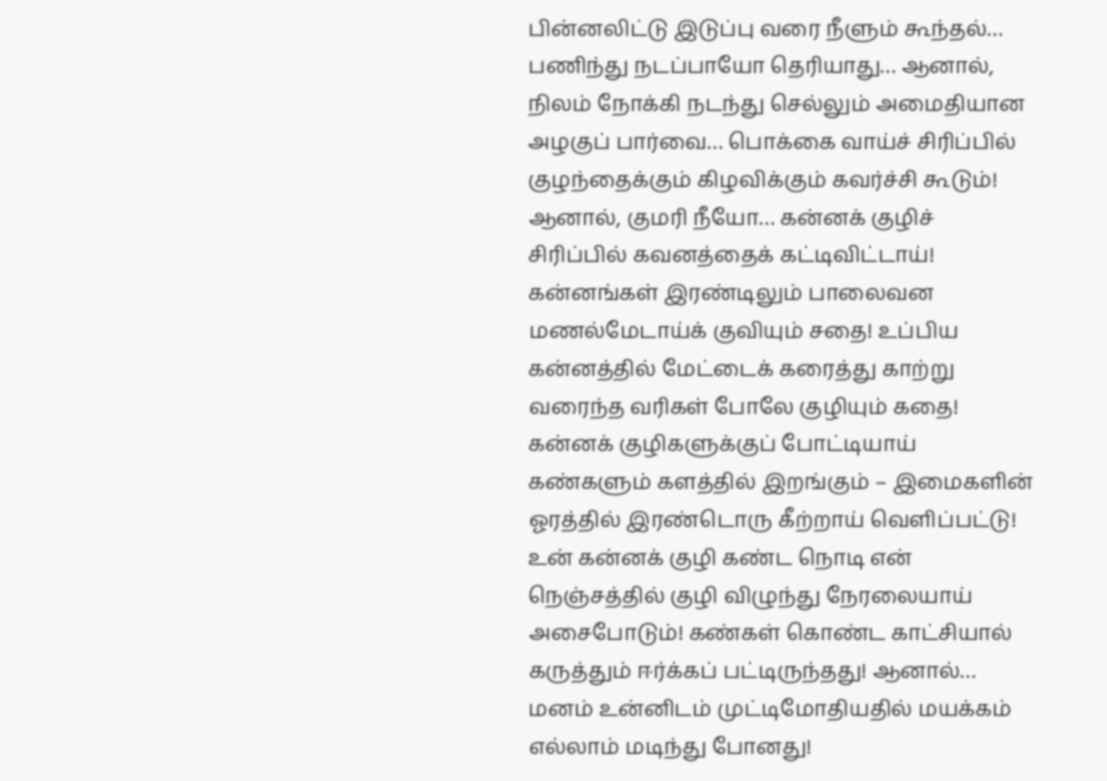பின்னலிட்டு இடுப்பு வரை நீளும் கூந்தல்… பணிந்து நடப்பாயோ தெரியாது… ஆனால், நிலம் நோக்கி நடந்து செல்லும் அமைதியான அழகுப் பார்வை… பொக்கை வாய்ச் சிரிப்பில் குழந்தைக்கும் கிழவிக்கும் கவர்ச்சி கூடும்! ஆனால், குமரி நீயோ… கன்னக் குழிச் சிரிப்பில் கவனத்தைக் கட்டிவிட்டாய்! கன்னங்கள் இரண்டிலும் பாலைவன மணல்மேடாய்க் குவியும் சதை! உப்பிய கன்னத்தில் மேட்டைக் கரைத்து காற்று வரைந்த வரிகள் போலே குழியும் கதை! கன்னக் குழிகளுக்குப் போட்டியாய் கண்களும் களத்தில் இறங்கும் – இமைகளின் ஓரத்தில் இரண்டொரு கீற்றாய் வெளிப்பட்டு! உன் கன்னக் குழி கண்ட நொடி என் நெஞ்சத்தில் குழி விழுந்து நேரலையாய் அசைபோடும்! கண்கள் கொண்ட காட்சியால் கருத்தும் ஈர்க்கப் பட்டிருந்தது! ஆனால்… மனம் உன்னிடம் முட்டிமோதியதில் மயக்கம் எல்லாம் மடிந்து போனது!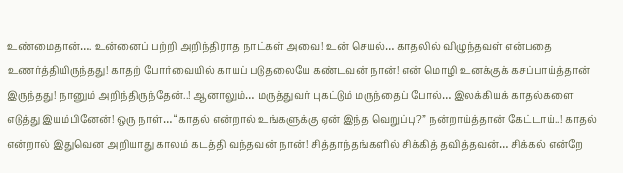உண்மைதான்…. உன்னைப் பற்றி அறிந்திராத நாட்கள் அவை! உன் செயல்… காதலில் விழுந்தவள் என்பதை உணர்த்தியிருந்தது! காதற் போர்வையில் காயப் படுதலையே கண்டவன் நான்! என் மொழி உனக்குக் கசப்பாய்த்தான் இருந்தது! நானும் அறிந்திருந்தேன்..! ஆனாலும்… மருத்துவர் புகட்டும் மருந்தைப் போல்… இலக்கியக் காதல்களை எடுத்து இயம்பினேன்! ஒரு நாள்… “காதல் என்றால் உங்களுக்கு ஏன் இந்த வெறுப்பு?” நன்றாய்த்தான் கேட்டாய்..! காதல் என்றால் இதுவென அறியாது காலம் கடத்தி வந்தவன் நான்! சித்தாந்தங்களில் சிக்கித் தவித்தவன்… சிக்கல் என்றே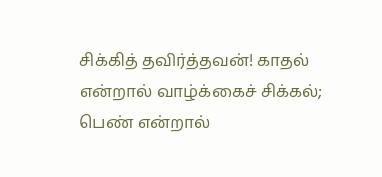சிக்கித் தவிர்த்தவன்! காதல் என்றால் வாழ்க்கைச் சிக்கல்; பெண் என்றால்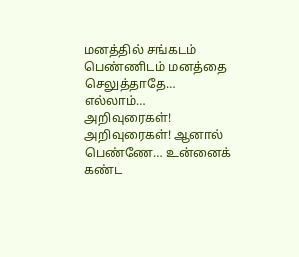மனத்தில் சங்கடம் பெண்ணிடம் மனத்தை செலுத்தாதே… எல்லாம்… அறிவுரைகள்! அறிவுரைகள்! ஆனால் பெண்ணே… உன்னைக் கண்ட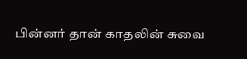பின்னர் தான் காதலின் சுவை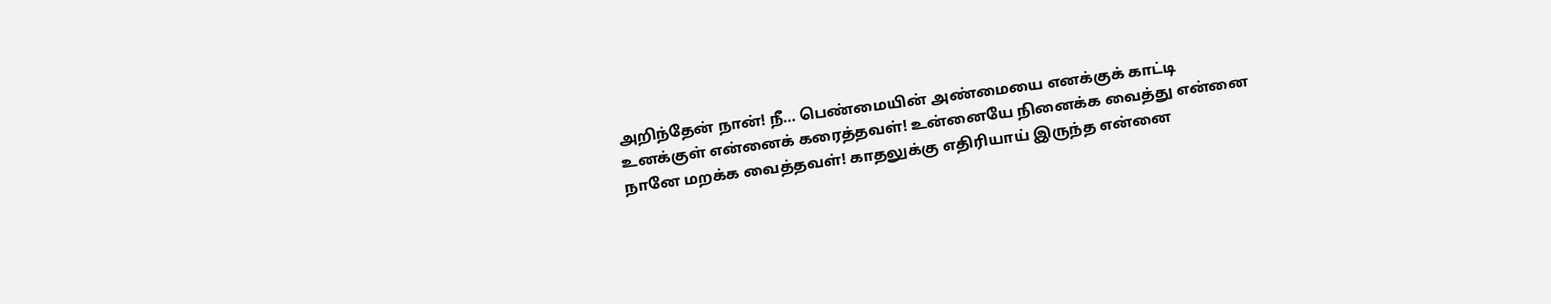அறிந்தேன் நான்! நீ… பெண்மையின் அண்மையை எனக்குக் காட்டி உனக்குள் என்னைக் கரைத்தவள்! உன்னையே நினைக்க வைத்து என்னை நானே மறக்க வைத்தவள்! காதலுக்கு எதிரியாய் இருந்த என்னை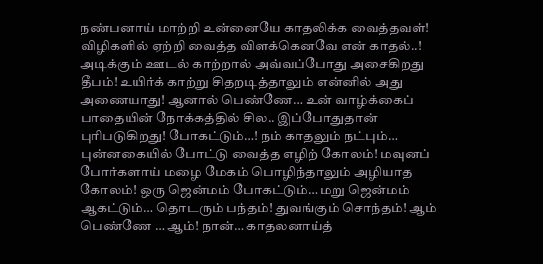நண்பனாய் மாற்றி உன்னையே காதலிக்க வைத்தவள்! விழிகளில் ஏற்றி வைத்த விளக்கெனவே என் காதல்..! அடிக்கும் ஊடல் காற்றால் அவ்வப்போது அசைகிறது தீபம்! உயிர்க் காற்று சிதறடித்தாலும் என்னில் அது அணையாது! ஆனால் பெண்ணே… உன் வாழ்க்கைப் பாதையின் நோக்கத்தில் சில.. இப்போதுதான் புரிபடுகிறது! போகட்டும்…! நம் காதலும் நட்பும்… புன்னகையில் போட்டு வைத்த எழிற் கோலம்! மவுனப் போர்களாய் மழை மேகம் பொழிந்தாலும் அழியாத கோலம்! ஒரு ஜென்மம் போகட்டும்… மறு ஜென்மம் ஆகட்டும்… தொடரும் பந்தம்! துவங்கும் சொந்தம்! ஆம் பெண்ணே … ஆம்! நான்… காதலனாய்த்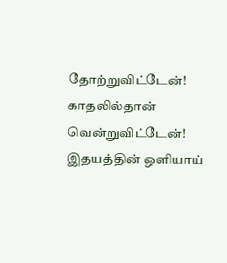தோற்றுவிட்டேன்! காதலில்தான் வென்றுவிட்டேன்!
இதயத்தின் ஒளியாய்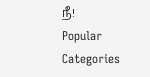நீ!
Popular Categories